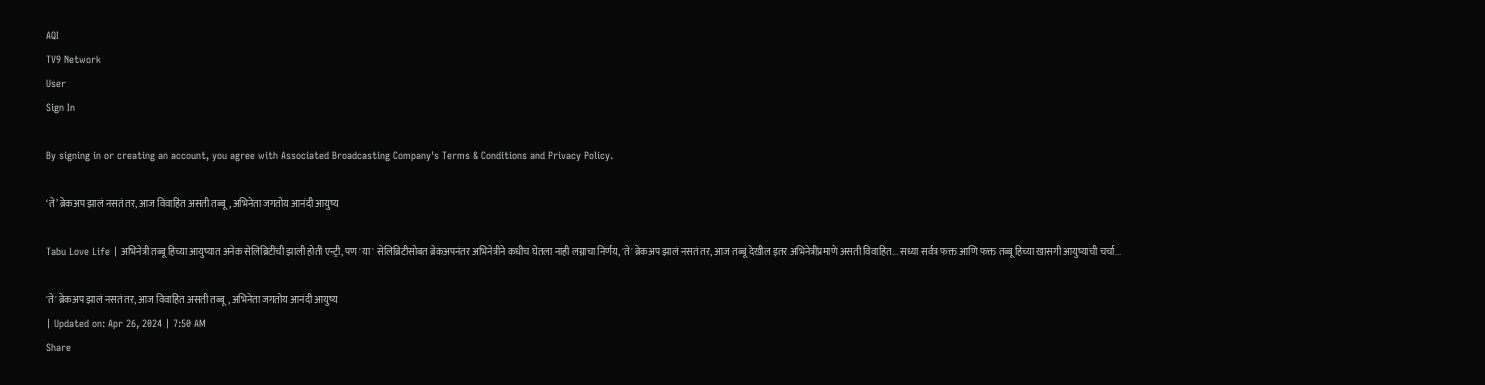AQI
TV9 Network
User
Sign In

By signing in or creating an account, you agree with Associated Broadcasting Company's Terms & Conditions and Privacy Policy.

‘ते’ ब्रेकअप झालं नसतं तर, आज विवाहित असती तब्बू, अभिनेता जगतोय आनंदी आयुष्य

Tabu Love Life | अभिनेत्री तब्बू हिच्या आयुष्यात अनेक सेलिब्रिटींची झाली होती एन्ट्री, पण 'या' सेलिब्रिटीसोबत ब्रेकअपनंतर अभिनेत्रीने कधीच घेतला नाही लग्नाचा निर्णय, 'ते' ब्रेकअप झालं नसतं तर, आज तब्बू देखील इतर अभिनेत्रींप्रमाणे असती विवाहित... सध्या सर्वत्र फक्त आणि फक्त तब्बू हिच्या खासगी आयुष्याची चर्चा...

'ते' ब्रेकअप झालं नसतं तर, आज विवाहित असती तब्बू, अभिनेता जगतोय आनंदी आयुष्य
| Updated on: Apr 26, 2024 | 7:50 AM
Share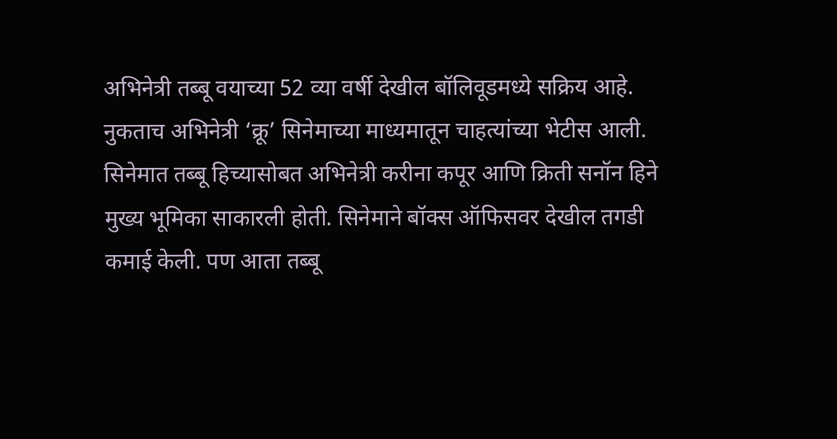अभिनेत्री तब्बू वयाच्या 52 व्या वर्षी देखील बॉलिवूडमध्ये सक्रिय आहे. नुकताच अभिनेत्री ‘क्रू’ सिनेमाच्या माध्यमातून चाहत्यांच्या भेटीस आली. सिनेमात तब्बू हिच्यासोबत अभिनेत्री करीना कपूर आणि क्रिती सनॉन हिने मुख्य भूमिका साकारली होती. सिनेमाने बॉक्स ऑफिसवर देखील तगडी कमाई केली. पण आता तब्बू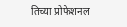तिच्या प्रोफेशनल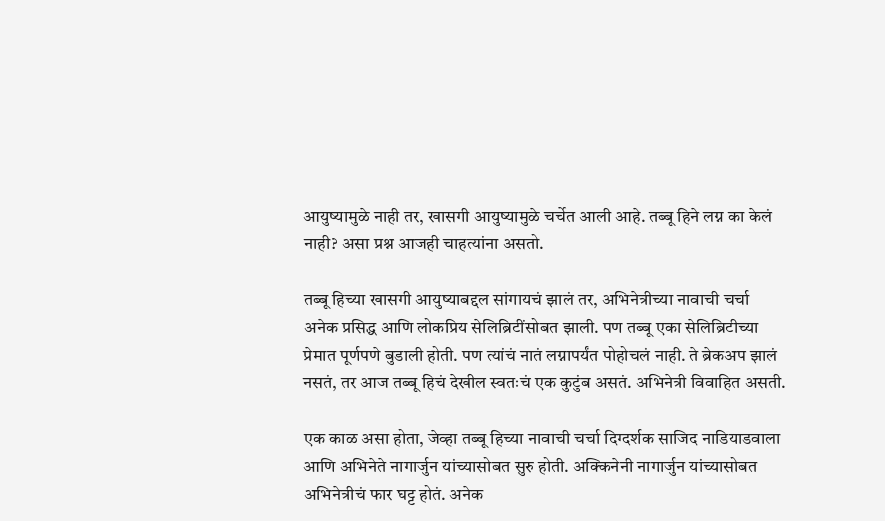आयुष्यामुळे नाही तर, खासगी आयुष्यामुळे चर्चेत आली आहे. तब्बू हिने लग्न का केलं नाही? असा प्रश्न आजही चाहत्यांना असतो.

तब्बू हिच्या खासगी आयुष्याबद्दल सांगायचं झालं तर, अभिनेत्रीच्या नावाची चर्चा अनेक प्रसिद्ध आणि लोकप्रिय सेलिब्रिटींसोबत झाली. पण तब्बू एका सेलिब्रिटीच्या प्रेमात पूर्णपणे बुडाली होती. पण त्यांचं नातं लग्नापर्यंत पोहोचलं नाही. ते ब्रेकअप झालं नसतं, तर आज तब्बू हिचं देखील स्वतःचं एक कुटुंब असतं. अभिनेत्री विवाहित असती.

एक काळ असा होता, जेव्हा तब्बू हिच्या नावाची चर्चा दिग्दर्शक साजिद नाडियाडवाला आणि अभिनेते नागार्जुन यांच्यासोबत सुरु होती. अक्किनेनी नागार्जुन यांच्यासोबत अभिनेत्रीचं फार घट्ट होतं. अनेक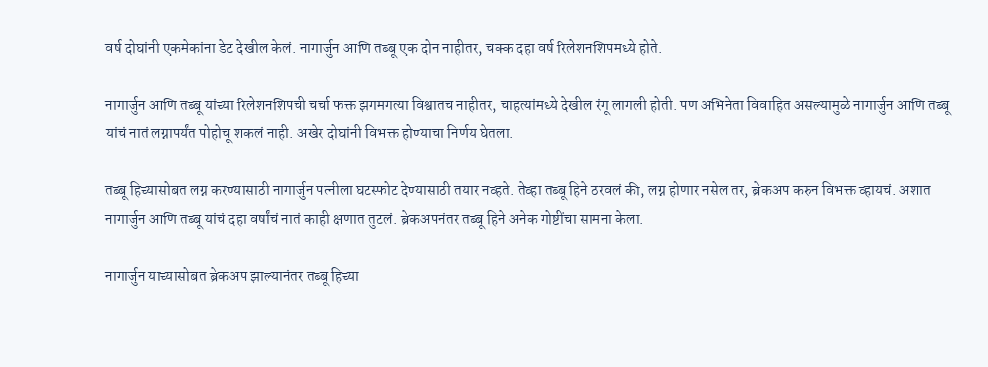वर्ष दोघांनी एकमेकांना डेट देखील केलं. नागार्जुन आणि तब्बू एक दोन नाहीतर, चक्क दहा वर्ष रिलेशनशिपमध्ये होते.

नागार्जुन आणि तब्बू यांच्या रिलेशनशिपची चर्चा फक्त झगमगत्या विश्वातच नाहीतर, चाहत्यांमध्ये देखील रंगू लागली होती. पण अभिनेता विवाहित असल्यामुळे नागार्जुन आणि तब्बू यांचं नातं लग्नापर्यंत पोहोचू शकलं नाही. अखेर दोघांनी विभक्त होण्याचा निर्णय घेतला.

तब्बू हिच्यासोबत लग्न करण्यासाठी नागार्जुन पत्नीला घटस्फोट देण्यासाठी तयार नव्हते. तेव्हा तब्बू हिने ठरवलं की, लग्न होणार नसेल तर, ब्रेकअप करुन विभक्त व्हायचं. अशात नागार्जुन आणि तब्बू यांचं दहा वर्षांचं नातं काही क्षणात तुटलं. ब्रेकअपनंतर तब्बू हिने अनेक गोष्टींचा सामना केला.

नागार्जुन याच्यासोबत ब्रेकअप झाल्यानंतर तब्बू हिच्या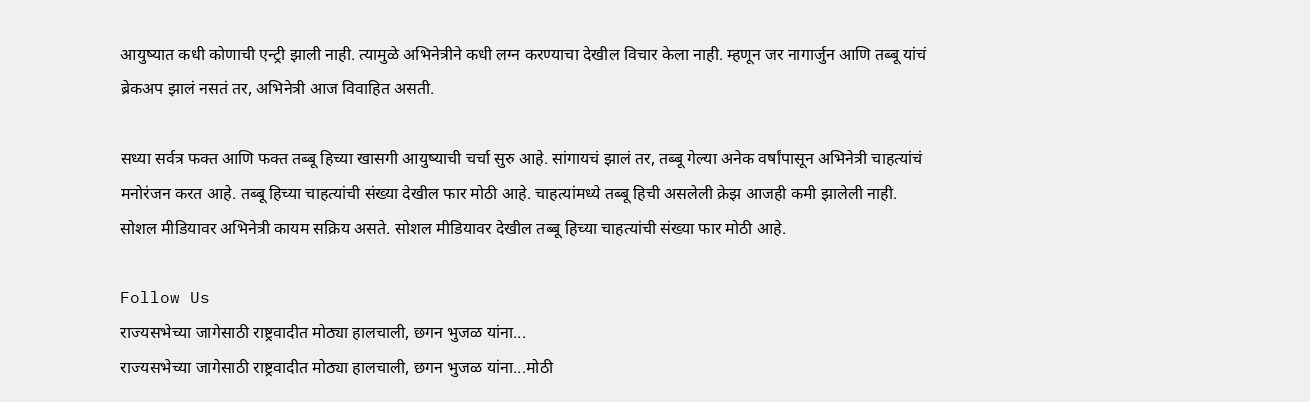आयुष्यात कधी कोणाची एन्ट्री झाली नाही. त्यामुळे अभिनेत्रीने कधी लग्न करण्याचा देखील विचार केला नाही. म्हणून जर नागार्जुन आणि तब्बू यांचं ब्रेकअप झालं नसतं तर, अभिनेत्री आज विवाहित असती.

सध्या सर्वत्र फक्त आणि फक्त तब्बू हिच्या खासगी आयुष्याची चर्चा सुरु आहे. सांगायचं झालं तर, तब्बू गेल्या अनेक वर्षांपासून अभिनेत्री चाहत्यांचं मनोरंजन करत आहे. तब्बू हिच्या चाहत्यांची संख्या देखील फार मोठी आहे. चाहत्यांमध्ये तब्बू हिची असलेली क्रेझ आजही कमी झालेली नाही. सोशल मीडियावर अभिनेत्री कायम सक्रिय असते. सोशल मीडियावर देखील तब्बू हिच्या चाहत्यांची संख्या फार मोठी आहे.

Follow Us
राज्यसभेच्या जागेसाठी राष्ट्रवादीत मोठ्या हालचाली, छगन भुजळ यांना...
राज्यसभेच्या जागेसाठी राष्ट्रवादीत मोठ्या हालचाली, छगन भुजळ यांना...मोठी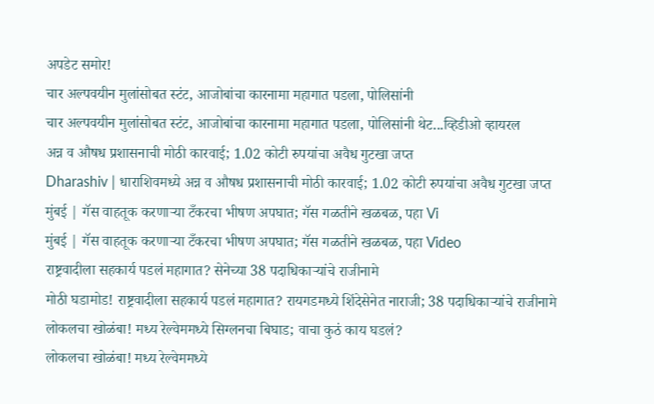अपडेट समोर!
चार अल्पवयीन मुलांसोबत स्टंट, आजोबांचा कारनामा महागात पडला, पोलिसांनी
चार अल्पवयीन मुलांसोबत स्टंट, आजोबांचा कारनामा महागात पडला, पोलिसांनी थेट...व्हिडीओ व्हायरल
अन्न व औषध प्रशासनाची मोठी कारवाई; 1.02 कोटी रुपयांचा अवैध गुटखा जप्त
Dharashiv | धाराशिवमध्ये अन्न व औषध प्रशासनाची मोठी कारवाई; 1.02 कोटी रुपयांचा अवैध गुटखा जप्त
मुंबई | गॅस वाहतूक करणाऱ्या टँकरचा भीषण अपघात; गॅस गळतीने खळबळ, पहा Vi
मुंबई | गॅस वाहतूक करणाऱ्या टँकरचा भीषण अपघात; गॅस गळतीने खळबळ, पहा Video
राष्ट्रवादीला सहकार्य पडलं महागात? सेनेच्या 38 पदाधिकाऱ्यांचे राजीनामे
मोठी घडामोड! राष्ट्रवादीला सहकार्य पडलं महागात? रायगडमध्ये शिंदेसेनेत नाराजी; 38 पदाधिकाऱ्यांचे राजीनामे
लोकलचा खोळंबा! मध्य रेल्वेममध्ये सिग्लनचा बिघाड; वाचा कुठं काय घडलं?
लोकलचा खोळंबा! मध्य रेल्वेममध्ये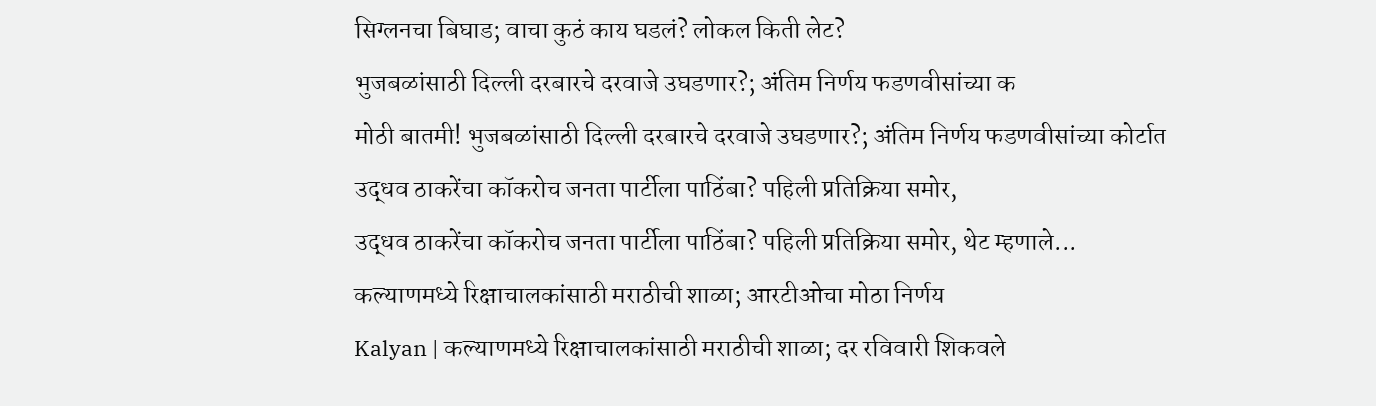सिग्लनचा बिघाड; वाचा कुठं काय घडलं? लोकल किती लेट?
भुजबळांसाठी दिल्ली दरबारचे दरवाजे उघडणार?; अंतिम निर्णय फडणवीसांच्या क
मोठी बातमी! भुजबळांसाठी दिल्ली दरबारचे दरवाजे उघडणार?; अंतिम निर्णय फडणवीसांच्या कोर्टात
उद्धव ठाकरेंचा कॉकरोच जनता पार्टीला पाठिंबा? पहिली प्रतिक्रिया समोर,
उद्धव ठाकरेंचा कॉकरोच जनता पार्टीला पाठिंबा? पहिली प्रतिक्रिया समोर, थेट म्हणाले...
कल्याणमध्ये रिक्षाचालकांसाठी मराठीची शाळा; आरटीओचा मोठा निर्णय
Kalyan | कल्याणमध्ये रिक्षाचालकांसाठी मराठीची शाळा; दर रविवारी शिकवले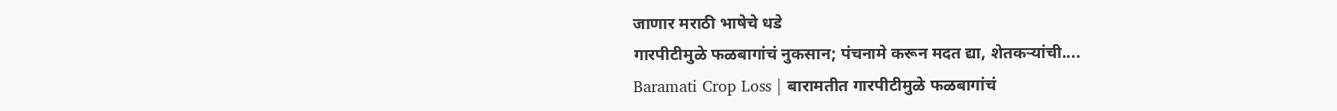जाणार मराठी भाषेचे धडे
गारपीटीमुळे फळबागांचं नुकसान; पंचनामे करून मदत द्या, शेतकऱ्यांची....
Baramati Crop Loss | बारामतीत गारपीटीमुळे फळबागांचं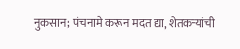नुकसान; पंचनामे करून मदत द्या, शेतकऱ्यांची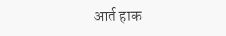आर्त हाक